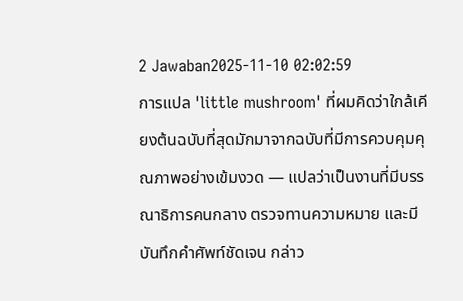2 Jawaban2025-11-10 02:02:59
การแปล 'little mushroom' ที่ผมคิดว่าใกล้เคียงต้นฉบับที่สุดมักมาจากฉบับที่มีการควบคุมคุณภาพอย่างเข้มงวด — แปลว่าเป็นงานที่มีบรรณาธิการคนกลาง ตรวจทานความหมาย และมีบันทึกคำศัพท์ชัดเจน กล่าว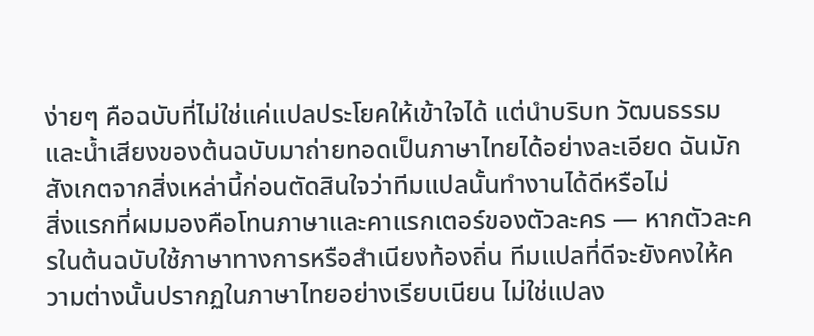ง่ายๆ คือฉบับที่ไม่ใช่แค่แปลประโยคให้เข้าใจได้ แต่นำบริบท วัฒนธรรมและน้ำเสียงของต้นฉบับมาถ่ายทอดเป็นภาษาไทยได้อย่างละเอียด ฉันมักสังเกตจากสิ่งเหล่านี้ก่อนตัดสินใจว่าทีมแปลนั้นทำงานได้ดีหรือไม่
สิ่งแรกที่ผมมองคือโทนภาษาและคาแรกเตอร์ของตัวละคร — หากตัวละครในต้นฉบับใช้ภาษาทางการหรือสำเนียงท้องถิ่น ทีมแปลที่ดีจะยังคงให้ความต่างนั้นปรากฏในภาษาไทยอย่างเรียบเนียน ไม่ใช่แปลง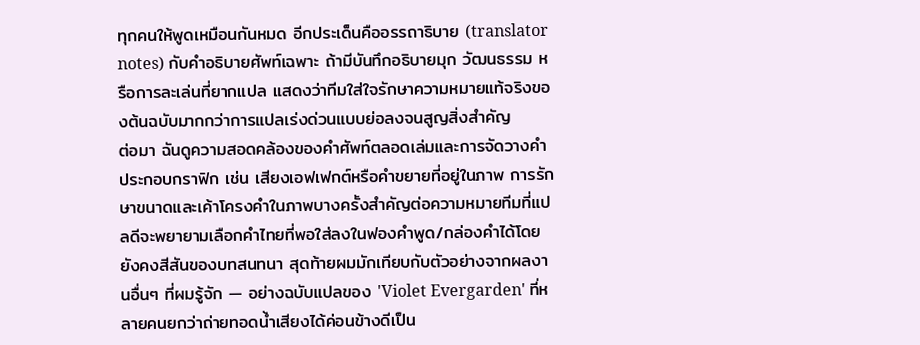ทุกคนให้พูดเหมือนกันหมด อีกประเด็นคืออรรถาธิบาย (translator notes) กับคำอธิบายศัพท์เฉพาะ ถ้ามีบันทึกอธิบายมุก วัฒนธรรม หรือการละเล่นที่ยากแปล แสดงว่าทีมใส่ใจรักษาความหมายแท้จริงของต้นฉบับมากกว่าการแปลเร่งด่วนแบบย่อลงจนสูญสิ่งสำคัญ
ต่อมา ฉันดูความสอดคล้องของคำศัพท์ตลอดเล่มและการจัดวางคำประกอบกราฟิก เช่น เสียงเอฟเฟกต์หรือคำขยายที่อยู่ในภาพ การรักษาขนาดและเค้าโครงคำในภาพบางครั้งสำคัญต่อความหมายทีมที่แปลดีจะพยายามเลือกคำไทยที่พอใส่ลงในฟองคำพูด/กล่องคำได้โดยยังคงสีสันของบทสนทนา สุดท้ายผมมักเทียบกับตัวอย่างจากผลงานอื่นๆ ที่ผมรู้จัก — อย่างฉบับแปลของ 'Violet Evergarden' ที่หลายคนยกว่าถ่ายทอดน้ำเสียงได้ค่อนข้างดีเป็น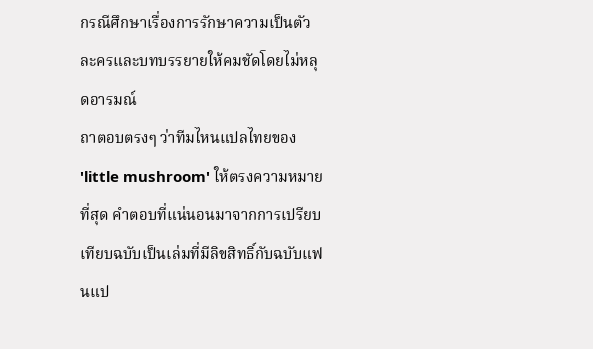กรณีศึกษาเรื่องการรักษาความเป็นตัวละครและบทบรรยายให้คมชัดโดยไม่หลุดอารมณ์
ถาตอบตรงๆ ว่าทีมไหนแปลไทยของ 'little mushroom' ให้ตรงความหมายที่สุด คำตอบที่แน่นอนมาจากการเปรียบเทียบฉบับเป็นเล่มที่มีลิขสิทธิ์กับฉบับแฟนแป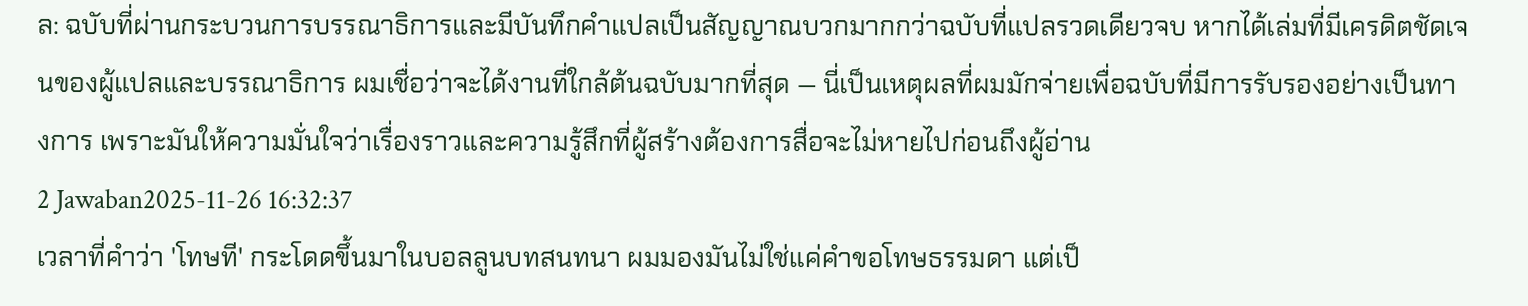ล: ฉบับที่ผ่านกระบวนการบรรณาธิการและมีบันทึกคำแปลเป็นสัญญาณบวกมากกว่าฉบับที่แปลรวดเดียวจบ หากได้เล่มที่มีเครดิตชัดเจนของผู้แปลและบรรณาธิการ ผมเชื่อว่าจะได้งานที่ใกล้ต้นฉบับมากที่สุด — นี่เป็นเหตุผลที่ผมมักจ่ายเพื่อฉบับที่มีการรับรองอย่างเป็นทางการ เพราะมันให้ความมั่นใจว่าเรื่องราวและความรู้สึกที่ผู้สร้างต้องการสื่อจะไม่หายไปก่อนถึงผู้อ่าน
2 Jawaban2025-11-26 16:32:37
เวลาที่คำว่า 'โทษที' กระโดดขึ้นมาในบอลลูนบทสนทนา ผมมองมันไม่ใช่แค่คำขอโทษธรรมดา แต่เป็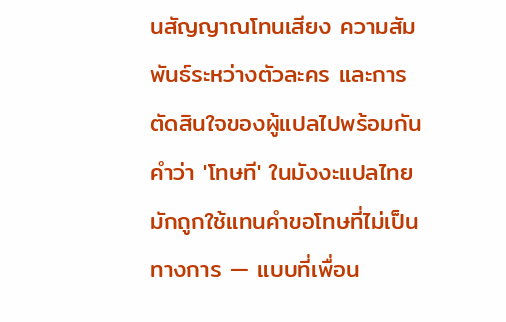นสัญญาณโทนเสียง ความสัมพันธ์ระหว่างตัวละคร และการตัดสินใจของผู้แปลไปพร้อมกัน
คำว่า 'โทษที' ในมังงะแปลไทยมักถูกใช้แทนคำขอโทษที่ไม่เป็นทางการ — แบบที่เพื่อน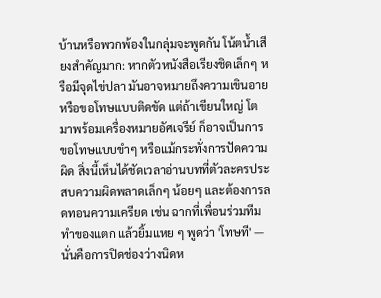บ้านหรือพวกพ้องในกลุ่มจะพูดกัน โน้ตน้ำเสียงสำคัญมาก: หากตัวหนังสือเรียงชิดเล็กๆ หรือมีจุดไข่ปลา มันอาจหมายถึงความเขินอายหรือขอโทษแบบติดขัด แต่ถ้าเขียนใหญ่ โต มาพร้อมเครื่องหมายอัศเจรีย์ ก็อาจเป็นการขอโทษแบบขำๆ หรือแม้กระทั่งการปัดความผิด สิ่งนี้เห็นได้ชัดเวลาอ่านบทที่ตัวละครประสบความผิดพลาดเล็กๆ น้อยๆ และต้องการลดทอนความเครียด เช่น ฉากที่เพื่อนร่วมทีมทำของแตก แล้วยิ้มแหย ๆ พูดว่า 'โทษที' — นั่นคือการปิดช่องว่างนิดห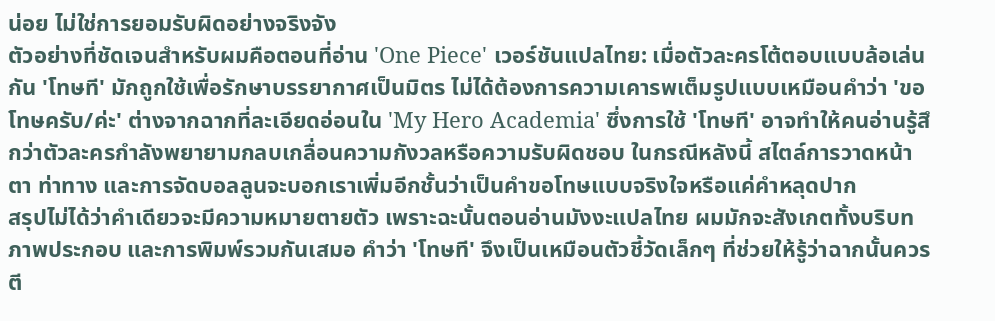น่อย ไม่ใช่การยอมรับผิดอย่างจริงจัง
ตัวอย่างที่ชัดเจนสำหรับผมคือตอนที่อ่าน 'One Piece' เวอร์ชันแปลไทย: เมื่อตัวละครโต้ตอบแบบล้อเล่นกัน 'โทษที' มักถูกใช้เพื่อรักษาบรรยากาศเป็นมิตร ไม่ได้ต้องการความเคารพเต็มรูปแบบเหมือนคำว่า 'ขอโทษครับ/ค่ะ' ต่างจากฉากที่ละเอียดอ่อนใน 'My Hero Academia' ซึ่งการใช้ 'โทษที' อาจทำให้คนอ่านรู้สึกว่าตัวละครกำลังพยายามกลบเกลื่อนความกังวลหรือความรับผิดชอบ ในกรณีหลังนี้ สไตล์การวาดหน้าตา ท่าทาง และการจัดบอลลูนจะบอกเราเพิ่มอีกชั้นว่าเป็นคำขอโทษแบบจริงใจหรือแค่คำหลุดปาก
สรุปไม่ได้ว่าคำเดียวจะมีความหมายตายตัว เพราะฉะนั้นตอนอ่านมังงะแปลไทย ผมมักจะสังเกตทั้งบริบท ภาพประกอบ และการพิมพ์รวมกันเสมอ คำว่า 'โทษที' จึงเป็นเหมือนตัวชี้วัดเล็กๆ ที่ช่วยให้รู้ว่าฉากนั้นควรตี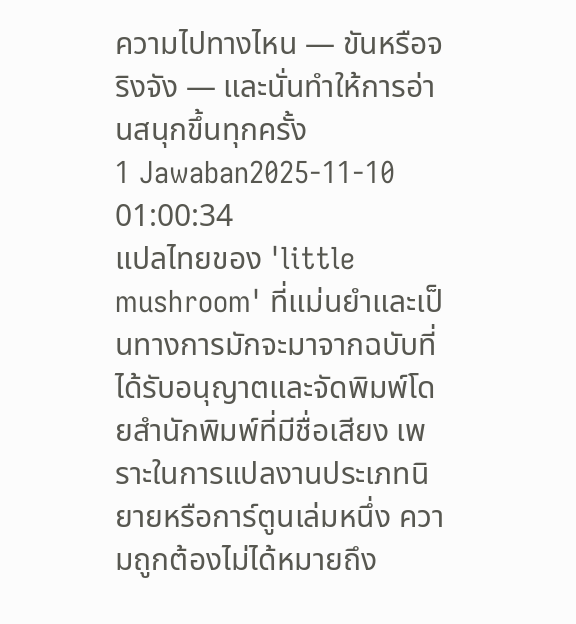ความไปทางไหน — ขันหรือจริงจัง — และนั่นทำให้การอ่านสนุกขึ้นทุกครั้ง
1 Jawaban2025-11-10 01:00:34
แปลไทยของ 'little mushroom' ที่แม่นยำและเป็นทางการมักจะมาจากฉบับที่ได้รับอนุญาตและจัดพิมพ์โดยสำนักพิมพ์ที่มีชื่อเสียง เพราะในการแปลงานประเภทนิยายหรือการ์ตูนเล่มหนึ่ง ความถูกต้องไม่ได้หมายถึง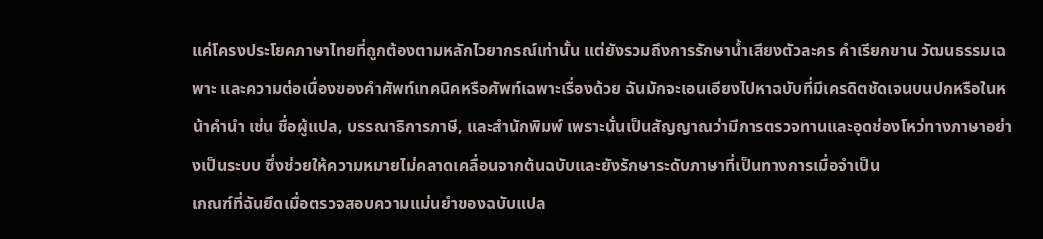แค่โครงประโยคภาษาไทยที่ถูกต้องตามหลักไวยากรณ์เท่านั้น แต่ยังรวมถึงการรักษาน้ำเสียงตัวละคร คำเรียกขาน วัฒนธรรมเฉพาะ และความต่อเนื่องของคำศัพท์เทคนิคหรือศัพท์เฉพาะเรื่องด้วย ฉันมักจะเอนเอียงไปหาฉบับที่มีเครดิตชัดเจนบนปกหรือในหน้าคำนำ เช่น ชื่อผู้แปล, บรรณาธิการภาษี, และสำนักพิมพ์ เพราะนั่นเป็นสัญญาณว่ามีการตรวจทานและอุดช่องโหว่ทางภาษาอย่างเป็นระบบ ซึ่งช่วยให้ความหมายไม่คลาดเคลื่อนจากต้นฉบับและยังรักษาระดับภาษาที่เป็นทางการเมื่อจำเป็น
เกณฑ์ที่ฉันยึดเมื่อตรวจสอบความแม่นยำของฉบับแปล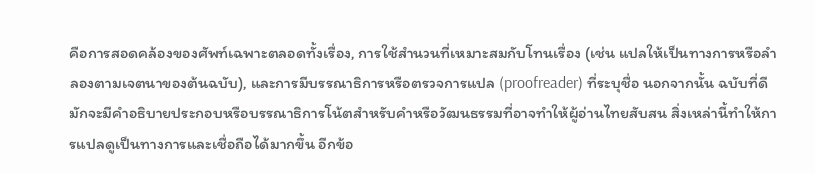คือการสอดคล้องของศัพท์เฉพาะตลอดทั้งเรื่อง, การใช้สำนวนที่เหมาะสมกับโทนเรื่อง (เช่น แปลให้เป็นทางการหรือลำลองตามเจตนาของต้นฉบับ), และการมีบรรณาธิการหรือตรวจการแปล (proofreader) ที่ระบุชื่อ นอกจากนั้น ฉบับที่ดีมักจะมีคำอธิบายประกอบหรือบรรณาธิการโน้ตสำหรับคำหรือวัฒนธรรมที่อาจทำให้ผู้อ่านไทยสับสน สิ่งเหล่านี้ทำให้การแปลดูเป็นทางการและเชื่อถือได้มากขึ้น อีกข้อ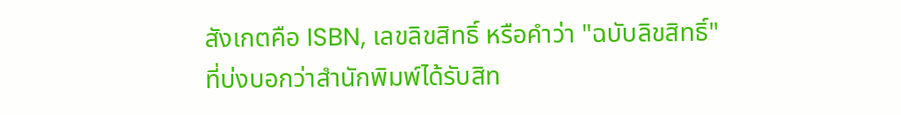สังเกตคือ ISBN, เลขลิขสิทธิ์ หรือคำว่า "ฉบับลิขสิทธิ์" ที่บ่งบอกว่าสำนักพิมพ์ได้รับสิท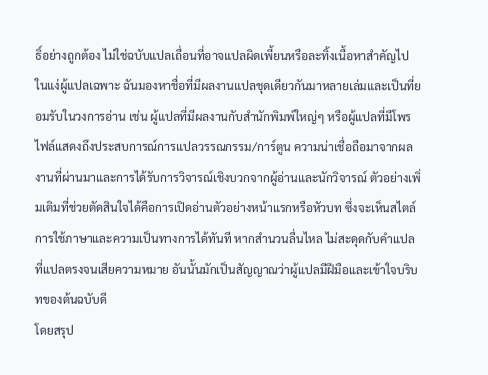ธิ์อย่างถูกต้อง ไม่ใช่ฉบับแปลเถื่อนที่อาจแปลผิดเพี้ยนหรือละทิ้งเนื้อหาสำคัญไป
ในแง่ผู้แปลเฉพาะ ฉันมองหาชื่อที่มีผลงานแปลชุดเดียวกันมาหลายเล่มและเป็นที่ยอมรับในวงการอ่าน เช่น ผู้แปลที่มีผลงานกับสำนักพิมพ์ใหญ่ๆ หรือผู้แปลที่มีโพรไฟล์แสดงถึงประสบการณ์การแปลวรรณกรรม/การ์ตูน ความน่าเชื่อถือมาจากผลงานที่ผ่านมาและการได้รับการวิจารณ์เชิงบวกจากผู้อ่านและนักวิจารณ์ ตัวอย่างเพิ่มเติมที่ช่วยตัดสินใจได้คือการเปิดอ่านตัวอย่างหน้าแรกหรือหัวบท ซึ่งจะเห็นสไตล์การใช้ภาษาและความเป็นทางการได้ทันที หากสำนวนลื่นไหล ไม่สะดุดกับคำแปลที่แปลตรงจนเสียความหมาย อันนั้นมักเป็นสัญญาณว่าผู้แปลมีฝีมือและเข้าใจบริบทของต้นฉบับดี
โดยสรุป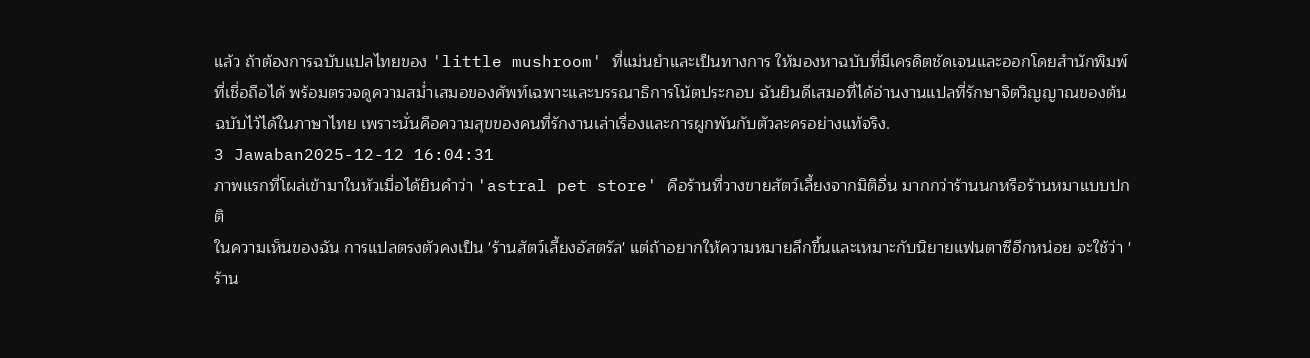แล้ว ถ้าต้องการฉบับแปลไทยของ 'little mushroom' ที่แม่นยำและเป็นทางการ ให้มองหาฉบับที่มีเครดิตชัดเจนและออกโดยสำนักพิมพ์ที่เชื่อถือได้ พร้อมตรวจดูความสม่ำเสมอของศัพท์เฉพาะและบรรณาธิการโน้ตประกอบ ฉันยินดีเสมอที่ได้อ่านงานแปลที่รักษาจิตวิญญาณของต้นฉบับไว้ได้ในภาษาไทย เพราะนั่นคือความสุขของคนที่รักงานเล่าเรื่องและการผูกพันกับตัวละครอย่างแท้จริง.
3 Jawaban2025-12-12 16:04:31
ภาพแรกที่โผล่เข้ามาในหัวเมื่อได้ยินคำว่า 'astral pet store' คือร้านที่วางขายสัตว์เลี้ยงจากมิติอื่น มากกว่าร้านนกหรือร้านหมาแบบปกติ
ในความเห็นของฉัน การแปลตรงตัวคงเป็น 'ร้านสัตว์เลี้ยงอัสตรัล' แต่ถ้าอยากให้ความหมายลึกขึ้นและเหมาะกับนิยายแฟนตาซีอีกหน่อย จะใช้ว่า 'ร้าน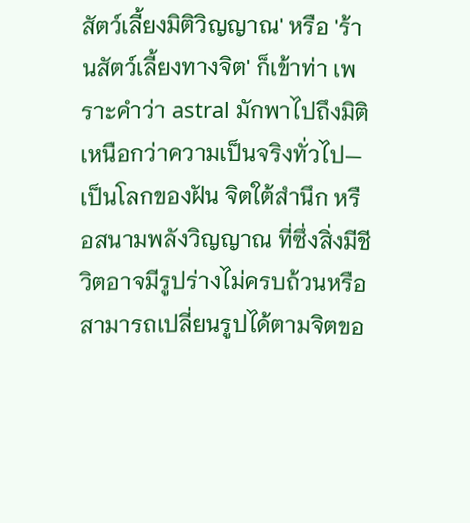สัตว์เลี้ยงมิติวิญญาณ' หรือ 'ร้านสัตว์เลี้ยงทางจิต' ก็เข้าท่า เพราะคำว่า astral มักพาไปถึงมิติเหนือกว่าความเป็นจริงทั่วไป—เป็นโลกของฝัน จิตใต้สำนึก หรือสนามพลังวิญญาณ ที่ซึ่งสิ่งมีชีวิตอาจมีรูปร่างไม่ครบถ้วนหรือสามารถเปลี่ยนรูปได้ตามจิตขอ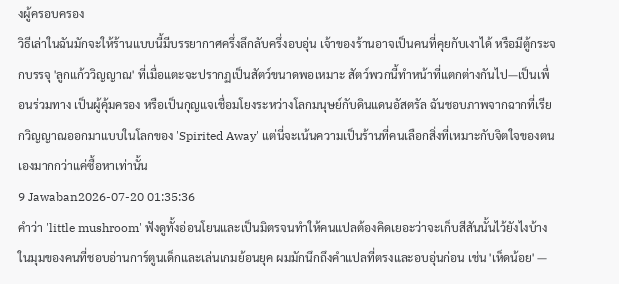งผู้ครอบครอง
วิธีเล่าในฉันมักจะให้ร้านแบบนี้มีบรรยากาศครึ่งลึกลับครึ่งอบอุ่น เจ้าของร้านอาจเป็นคนที่คุยกับเงาได้ หรือมีตู้กระจกบรรจุ 'ลูกแก้ววิญญาณ' ที่เมื่อแตะจะปรากฏเป็นสัตว์ขนาดพอเหมาะ สัตว์พวกนี้ทำหน้าที่แตกต่างกันไป—เป็นเพื่อนร่วมทาง เป็นผู้คุ้มครอง หรือเป็นกุญแจเชื่อมโยงระหว่างโลกมนุษย์กับดินแดนอัสตรัล ฉันชอบภาพจากฉากที่เรียกวิญญาณออกมาแบบในโลกของ 'Spirited Away' แต่นี่จะเน้นความเป็นร้านที่คนเลือกสิ่งที่เหมาะกับจิตใจของตนเองมากกว่าแค่ซื้อหาเท่านั้น
9 Jawaban2026-07-20 01:35:36
คำว่า 'little mushroom' ฟังดูทั้งอ่อนโยนและเป็นมิตรจนทำให้คนแปลต้องคิดเยอะว่าจะเก็บสีสันนั้นไว้ยังไงบ้าง
ในมุมของคนที่ชอบอ่านการ์ตูนเด็กและเล่นเกมย้อนยุค ผมมักนึกถึงคำแปลที่ตรงและอบอุ่นก่อน เช่น 'เห็ดน้อย' —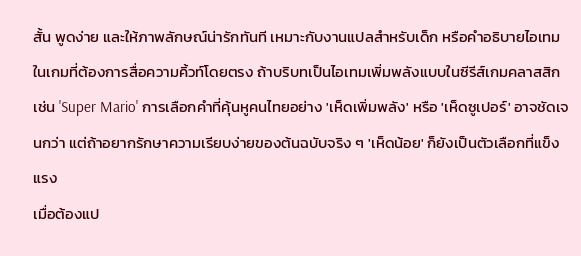สั้น พูดง่าย และให้ภาพลักษณ์น่ารักทันที เหมาะกับงานแปลสำหรับเด็ก หรือคำอธิบายไอเทมในเกมที่ต้องการสื่อความคิ้วท์โดยตรง ถ้าบริบทเป็นไอเทมเพิ่มพลังแบบในซีรีส์เกมคลาสสิกเช่น 'Super Mario' การเลือกคำที่คุ้นหูคนไทยอย่าง 'เห็ดเพิ่มพลัง' หรือ 'เห็ดซูเปอร์' อาจชัดเจนกว่า แต่ถ้าอยากรักษาความเรียบง่ายของต้นฉบับจริง ๆ 'เห็ดน้อย' ก็ยังเป็นตัวเลือกที่แข็งแรง
เมื่อต้องแป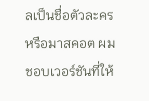ลเป็นชื่อตัวละครหรือมาสคอต ผมชอบเวอร์ชันที่ให้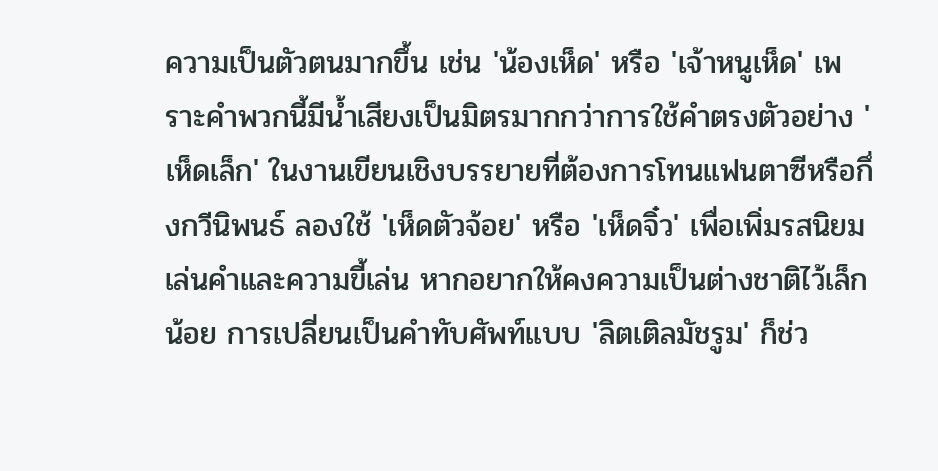ความเป็นตัวตนมากขึ้น เช่น 'น้องเห็ด' หรือ 'เจ้าหนูเห็ด' เพราะคำพวกนี้มีน้ำเสียงเป็นมิตรมากกว่าการใช้คำตรงตัวอย่าง 'เห็ดเล็ก' ในงานเขียนเชิงบรรยายที่ต้องการโทนแฟนตาซีหรือกึ่งกวีนิพนธ์ ลองใช้ 'เห็ดตัวจ้อย' หรือ 'เห็ดจิ๋ว' เพื่อเพิ่มรสนิยมเล่นคำและความขี้เล่น หากอยากให้คงความเป็นต่างชาติไว้เล็กน้อย การเปลี่ยนเป็นคำทับศัพท์แบบ 'ลิตเติลมัชรูม' ก็ช่ว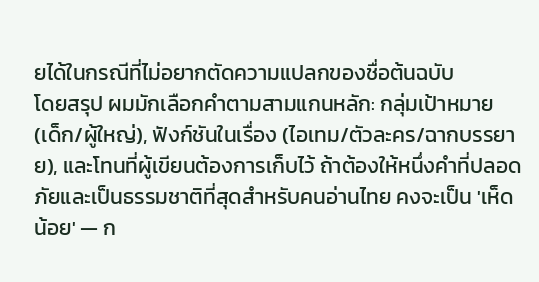ยได้ในกรณีที่ไม่อยากตัดความแปลกของชื่อต้นฉบับ
โดยสรุป ผมมักเลือกคำตามสามแกนหลัก: กลุ่มเป้าหมาย (เด็ก/ผู้ใหญ่), ฟังก์ชันในเรื่อง (ไอเทม/ตัวละคร/ฉากบรรยาย), และโทนที่ผู้เขียนต้องการเก็บไว้ ถ้าต้องให้หนึ่งคำที่ปลอดภัยและเป็นธรรมชาติที่สุดสำหรับคนอ่านไทย คงจะเป็น 'เห็ดน้อย' — ก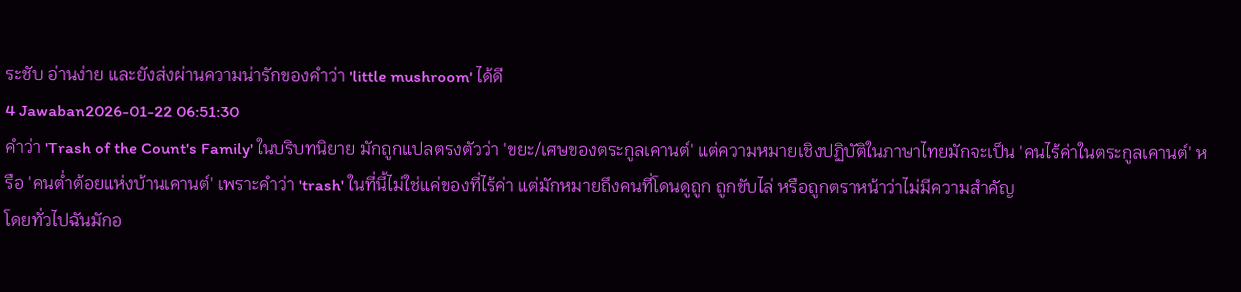ระชับ อ่านง่าย และยังส่งผ่านความน่ารักของคำว่า 'little mushroom' ได้ดี
4 Jawaban2026-01-22 06:51:30
คำว่า 'Trash of the Count's Family' ในบริบทนิยาย มักถูกแปลตรงตัวว่า 'ขยะ/เศษของตระกูลเคานต์' แต่ความหมายเชิงปฏิบัติในภาษาไทยมักจะเป็น 'คนไร้ค่าในตระกูลเคานต์' หรือ 'คนต่ำต้อยแห่งบ้านเคานต์' เพราะคำว่า 'trash' ในที่นี้ไม่ใช่แค่ของที่ไร้ค่า แต่มักหมายถึงคนที่โดนดูถูก ถูกขับไล่ หรือถูกตราหน้าว่าไม่มีความสำคัญ
โดยทั่วไปฉันมักอ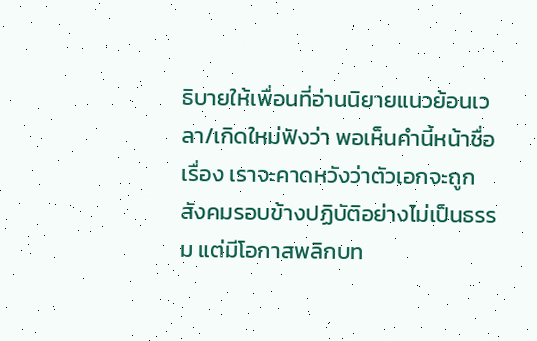ธิบายให้เพื่อนที่อ่านนิยายแนวย้อนเวลา/เกิดใหม่ฟังว่า พอเห็นคำนี้หน้าชื่อเรื่อง เราจะคาดหวังว่าตัวเอกจะถูกสังคมรอบข้างปฏิบัติอย่างไม่เป็นธรรม แต่มีโอกาสพลิกบท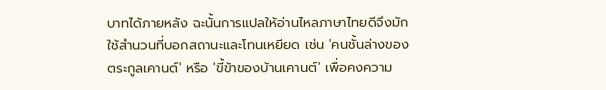บาทได้ภายหลัง ฉะนั้นการแปลให้อ่านไหลภาษาไทยดีจึงมักใช้สำนวนที่บอกสถานะและโทนเหยียด เช่น 'คนชั้นล่างของตระกูลเคานต์' หรือ 'ขี้ข้าของบ้านเคานต์' เพื่อคงความ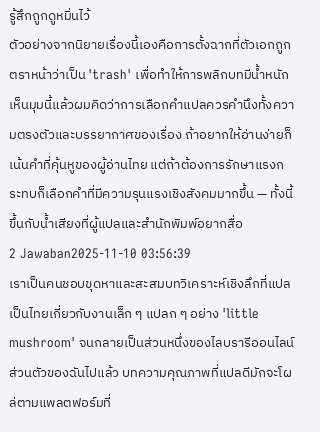รู้สึกถูกดูหมิ่นไว้
ตัวอย่างจากนิยายเรื่องนี้เองคือการตั้งฉากที่ตัวเอกถูกตราหน้าว่าเป็น 'trash' เพื่อทำให้การพลิกบทมีน้ำหนัก เห็นมุมนี้แล้วผมคิดว่าการเลือกคำแปลควรคำนึงทั้งความตรงตัวและบรรยากาศของเรื่อง ถ้าอยากให้อ่านง่ายก็เน้นคำที่คุ้นหูของผู้อ่านไทย แต่ถ้าต้องการรักษาแรงกระทบก็เลือกคำที่มีความรุนแรงเชิงสังคมมากขึ้น — ทั้งนี้ขึ้นกับน้ำเสียงที่ผู้แปลและสำนักพิมพ์อยากสื่อ
2 Jawaban2025-11-10 03:56:39
เราเป็นคนชอบขุดหาและสะสมบทวิเคราะห์เชิงลึกที่แปลเป็นไทยเกี่ยวกับงานเล็ก ๆ แปลก ๆ อย่าง 'little mushroom' จนกลายเป็นส่วนหนึ่งของไลบรารีออนไลน์ส่วนตัวของฉันไปแล้ว บทความคุณภาพที่แปลดีมักจะโผล่ตามแพลตฟอร์มที่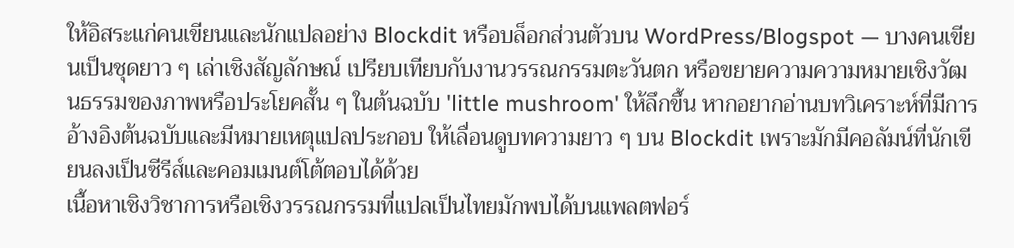ให้อิสระแก่คนเขียนและนักแปลอย่าง Blockdit หรือบล็อกส่วนตัวบน WordPress/Blogspot — บางคนเขียนเป็นชุดยาว ๆ เล่าเชิงสัญลักษณ์ เปรียบเทียบกับงานวรรณกรรมตะวันตก หรือขยายความความหมายเชิงวัฒนธรรมของภาพหรือประโยคสั้น ๆ ในต้นฉบับ 'little mushroom' ให้ลึกขึ้น หากอยากอ่านบทวิเคราะห์ที่มีการอ้างอิงต้นฉบับและมีหมายเหตุแปลประกอบ ให้เลื่อนดูบทความยาว ๆ บน Blockdit เพราะมักมีคอลัมน์ที่นักเขียนลงเป็นซีรีส์และคอมเมนต์โต้ตอบได้ด้วย
เนื้อหาเชิงวิชาการหรือเชิงวรรณกรรมที่แปลเป็นไทยมักพบได้บนแพลตฟอร์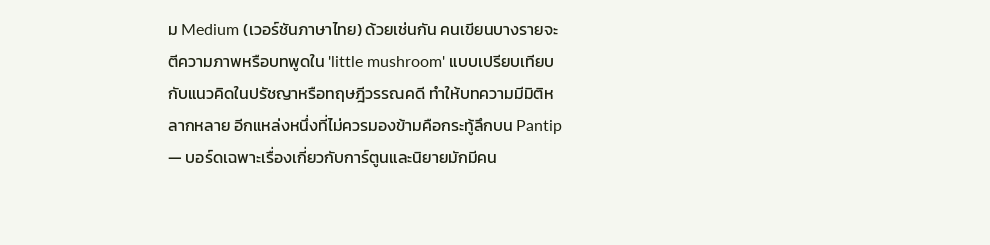ม Medium (เวอร์ชันภาษาไทย) ด้วยเช่นกัน คนเขียนบางรายจะตีความภาพหรือบทพูดใน 'little mushroom' แบบเปรียบเทียบกับแนวคิดในปรัชญาหรือทฤษฎีวรรณคดี ทำให้บทความมีมิติหลากหลาย อีกแหล่งหนึ่งที่ไม่ควรมองข้ามคือกระทู้ลึกบน Pantip — บอร์ดเฉพาะเรื่องเกี่ยวกับการ์ตูนและนิยายมักมีคน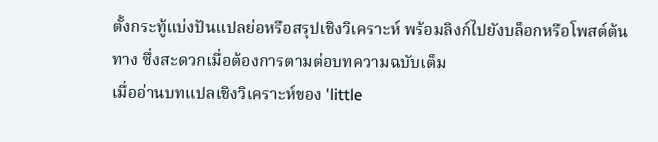ตั้งกระทู้แบ่งปันแปลย่อหรือสรุปเชิงวิเคราะห์ พร้อมลิงก์ไปยังบล็อกหรือโพสต์ต้นทาง ซึ่งสะดวกเมื่อต้องการตามต่อบทความฉบับเต็ม
เมื่ออ่านบทแปลเชิงวิเคราะห์ของ 'little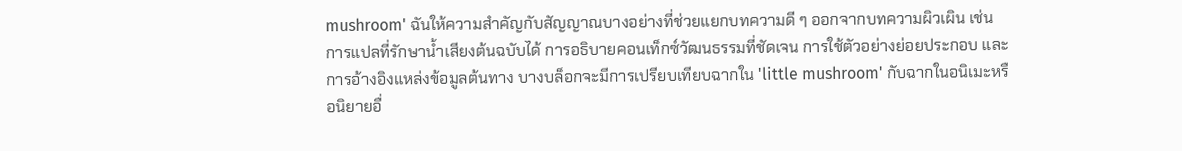mushroom' ฉันให้ความสำคัญกับสัญญาณบางอย่างที่ช่วยแยกบทความดี ๆ ออกจากบทความผิวเผิน เช่น การแปลที่รักษาน้ำเสียงต้นฉบับได้ การอธิบายคอนเท็กซ์วัฒนธรรมที่ชัดเจน การใช้ตัวอย่างย่อยประกอบ และการอ้างอิงแหล่งข้อมูลต้นทาง บางบล็อกจะมีการเปรียบเทียบฉากใน 'little mushroom' กับฉากในอนิเมะหรือนิยายอื่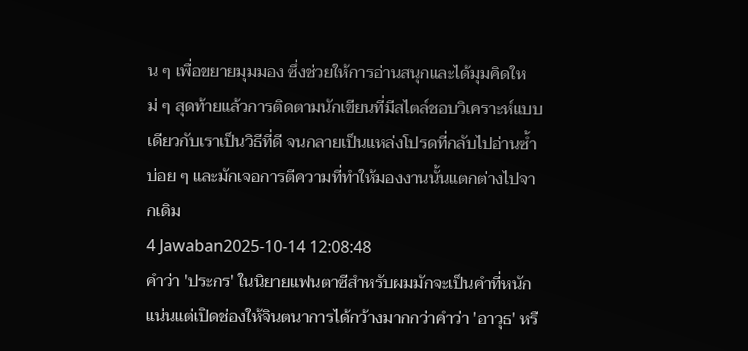น ๆ เพื่อขยายมุมมอง ซึ่งช่วยให้การอ่านสนุกและได้มุมคิดใหม่ ๆ สุดท้ายแล้วการติดตามนักเขียนที่มีสไตล์ชอบวิเคราะห์แบบเดียวกับเราเป็นวิธีที่ดี จนกลายเป็นแหล่งโปรดที่กลับไปอ่านซ้ำบ่อย ๆ และมักเจอการตีความที่ทำให้มองงานนั้นแตกต่างไปจากเดิม
4 Jawaban2025-10-14 12:08:48
คำว่า 'ประกร' ในนิยายแฟนตาซีสำหรับผมมักจะเป็นคำที่หนักแน่นแต่เปิดช่องให้จินตนาการได้กว้างมากกว่าคำว่า 'อาวุธ' หรื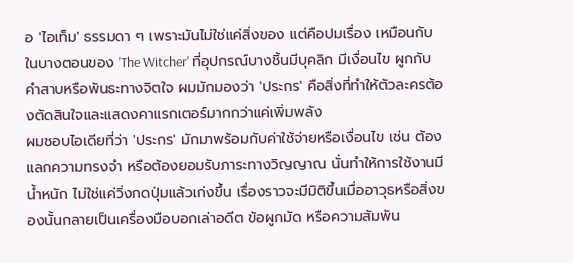อ 'ไอเท็ม' ธรรมดา ๆ เพราะมันไม่ใช่แค่สิ่งของ แต่คือปมเรื่อง เหมือนกับในบางตอนของ 'The Witcher' ที่อุปกรณ์บางชิ้นมีบุคลิก มีเงื่อนไข ผูกกับคำสาบหรือพันธะทางจิตใจ ผมมักมองว่า 'ประกร' คือสิ่งที่ทำให้ตัวละครต้องตัดสินใจและแสดงคาแรกเตอร์มากกว่าแค่เพิ่มพลัง
ผมชอบไอเดียที่ว่า 'ประกร' มักมาพร้อมกับค่าใช้จ่ายหรือเงื่อนไข เช่น ต้องแลกความทรงจำ หรือต้องยอมรับภาระทางวิญญาณ นั่นทำให้การใช้งานมีน้ำหนัก ไม่ใช่แค่วิ่งกดปุ่มแล้วเก่งขึ้น เรื่องราวจะมีมิติขึ้นเมื่ออาวุธหรือสิ่งของนั้นกลายเป็นเครื่องมือบอกเล่าอดีต ข้อผูกมัด หรือความสัมพัน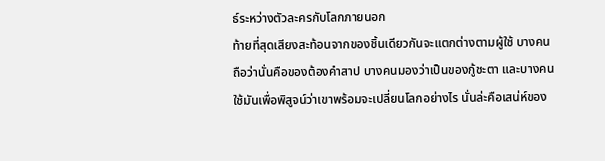ธ์ระหว่างตัวละครกับโลกภายนอก
ท้ายที่สุดเสียงสะท้อนจากของชิ้นเดียวกันจะแตกต่างตามผู้ใช้ บางคนถือว่านั่นคือของต้องคำสาป บางคนมองว่าเป็นของกู้ชะตา และบางคนใช้มันเพื่อพิสูจน์ว่าเขาพร้อมจะเปลี่ยนโลกอย่างไร นั่นล่ะคือเสน่ห์ของ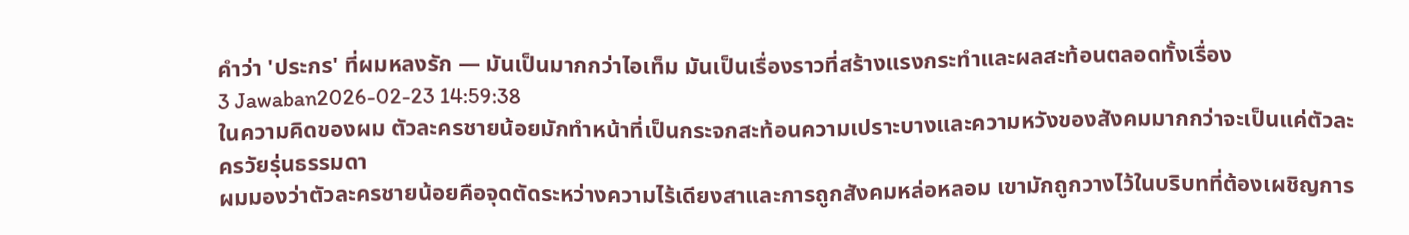คำว่า 'ประกร' ที่ผมหลงรัก — มันเป็นมากกว่าไอเท็ม มันเป็นเรื่องราวที่สร้างแรงกระทำและผลสะท้อนตลอดทั้งเรื่อง
3 Jawaban2026-02-23 14:59:38
ในความคิดของผม ตัวละครชายน้อยมักทำหน้าที่เป็นกระจกสะท้อนความเปราะบางและความหวังของสังคมมากกว่าจะเป็นแค่ตัวละครวัยรุ่นธรรมดา
ผมมองว่าตัวละครชายน้อยคือจุดตัดระหว่างความไร้เดียงสาและการถูกสังคมหล่อหลอม เขามักถูกวางไว้ในบริบทที่ต้องเผชิญการ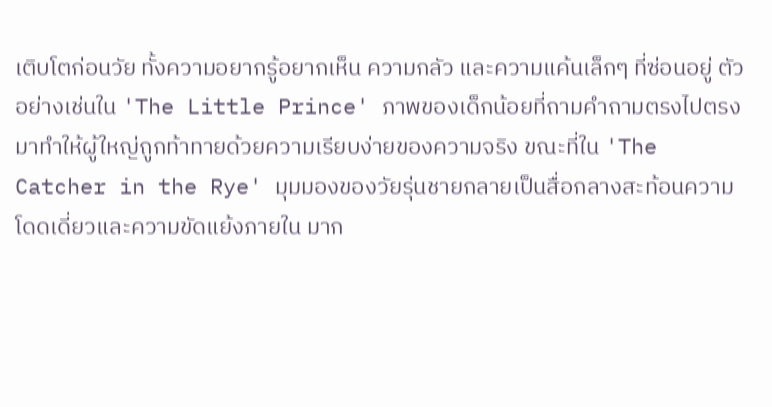เติบโตก่อนวัย ทั้งความอยากรู้อยากเห็น ความกลัว และความแค้นเล็กๆ ที่ซ่อนอยู่ ตัวอย่างเช่นใน 'The Little Prince' ภาพของเด็กน้อยที่ถามคำถามตรงไปตรงมาทำให้ผู้ใหญ่ถูกท้าทายด้วยความเรียบง่ายของความจริง ขณะที่ใน 'The Catcher in the Rye' มุมมองของวัยรุ่นชายกลายเป็นสื่อกลางสะท้อนความโดดเดี่ยวและความขัดแย้งภายใน มาก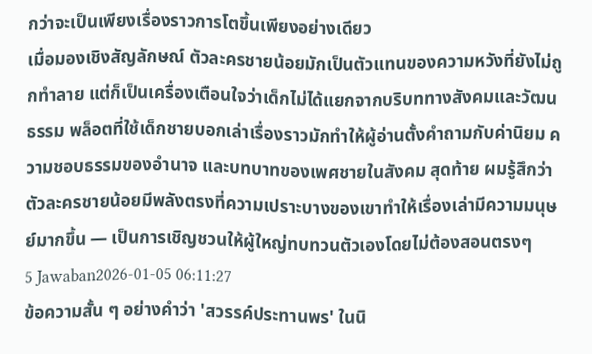กว่าจะเป็นเพียงเรื่องราวการโตขึ้นเพียงอย่างเดียว
เมื่อมองเชิงสัญลักษณ์ ตัวละครชายน้อยมักเป็นตัวแทนของความหวังที่ยังไม่ถูกทำลาย แต่ก็เป็นเครื่องเตือนใจว่าเด็กไม่ได้แยกจากบริบททางสังคมและวัฒนธรรม พล็อตที่ใช้เด็กชายบอกเล่าเรื่องราวมักทำให้ผู้อ่านตั้งคำถามกับค่านิยม ความชอบธรรมของอำนาจ และบทบาทของเพศชายในสังคม สุดท้าย ผมรู้สึกว่าตัวละครชายน้อยมีพลังตรงที่ความเปราะบางของเขาทำให้เรื่องเล่ามีความมนุษย์มากขึ้น — เป็นการเชิญชวนให้ผู้ใหญ่ทบทวนตัวเองโดยไม่ต้องสอนตรงๆ
5 Jawaban2026-01-05 06:11:27
ข้อความสั้น ๆ อย่างคำว่า 'สวรรค์ประทานพร' ในนิ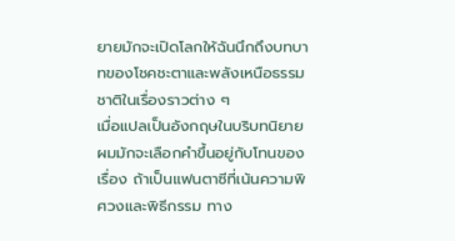ยายมักจะเปิดโลกให้ฉันนึกถึงบทบาทของโชคชะตาและพลังเหนือธรรมชาติในเรื่องราวต่าง ๆ
เมื่อแปลเป็นอังกฤษในบริบทนิยาย ผมมักจะเลือกคำขึ้นอยู่กับโทนของเรื่อง ถ้าเป็นแฟนตาซีที่เน้นความพิศวงและพิธีกรรม ทาง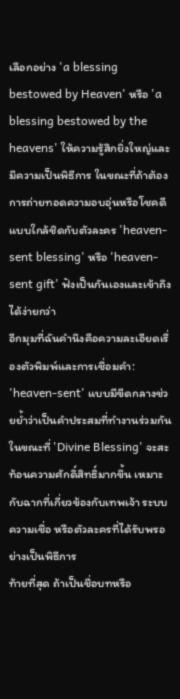เลือกอย่าง 'a blessing bestowed by Heaven' หรือ 'a blessing bestowed by the heavens' ให้ความรู้สึกยิ่งใหญ่และมีความเป็นพิธีการ ในขณะที่ถ้าต้องการถ่ายทอดความอบอุ่นหรือโชคดีแบบใกล้ชิดกับตัวละคร 'heaven-sent blessing' หรือ 'heaven-sent gift' ฟังเป็นกันเองและเข้าถึงได้ง่ายกว่า
อีกมุมที่ฉันคำนึงคือความละเอียดเรื่องตัวพิมพ์และการเชื่อมคำ: 'heaven-sent' แบบมีขีดกลางช่วยย้ำว่าเป็นคำประสมที่ทำงานร่วมกัน ในขณะที่ 'Divine Blessing' จะสะท้อนความศักดิ์สิทธิ์มากขึ้น เหมาะกับฉากที่เกี่ยวข้องกับเทพเจ้า ระบบความเชื่อ หรือตัวละครที่ได้รับพรอย่างเป็นพิธีการ
ท้ายที่สุด ถ้าเป็นชื่อบทหรือ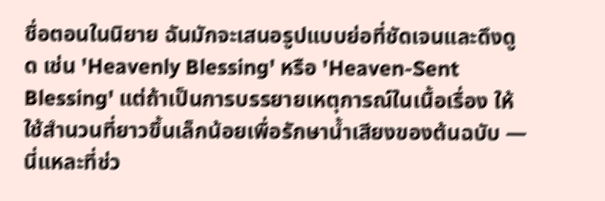ชื่อตอนในนิยาย ฉันมักจะเสนอรูปแบบย่อที่ชัดเจนและดึงดูด เช่น 'Heavenly Blessing' หรือ 'Heaven-Sent Blessing' แต่ถ้าเป็นการบรรยายเหตุการณ์ในเนื้อเรื่อง ให้ใช้สำนวนที่ยาวขึ้นเล็กน้อยเพื่อรักษาน้ำเสียงของต้นฉบับ — นี่แหละที่ช่ว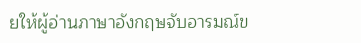ยให้ผู้อ่านภาษาอังกฤษจับอารมณ์ข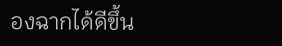องฉากได้ดีขึ้น